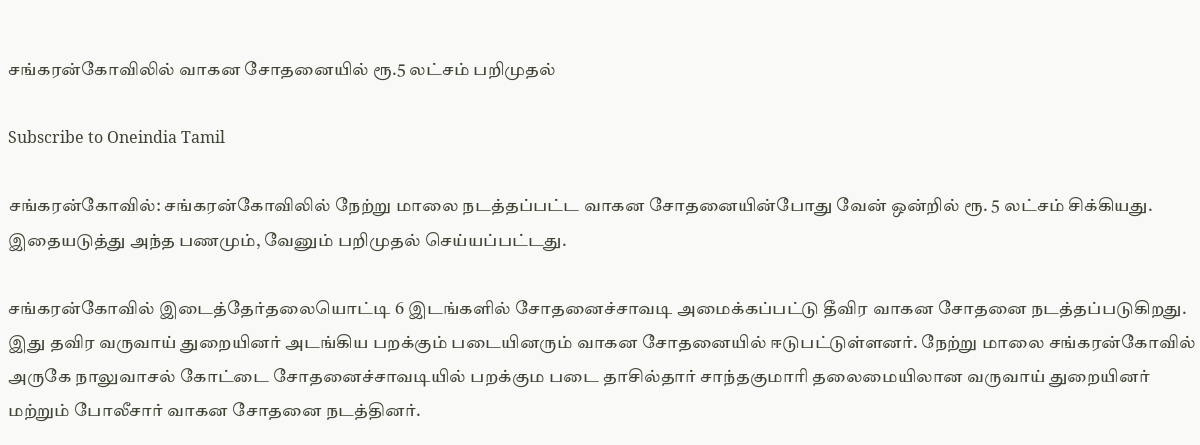சங்கரன்கோவிலில் வாகன சோதனையில் ரூ.5 லட்சம் பறிமுதல்

Subscribe to Oneindia Tamil

சங்கரன்கோவில்: சங்கரன்கோவிலில் நேற்று மாலை நடத்தப்பட்ட வாகன சோதனையின்போது வேன் ஒன்றில் ரூ. 5 லட்சம் சிக்கியது. இதையடுத்து அந்த பணமும், வேனும் பறிமுதல் செய்யப்பட்டது.

சங்கரன்கோவில் இடைத்தேர்தலையொட்டி 6 இடங்களில் சோதனைச்சாவடி அமைக்கப்பட்டு தீவிர வாகன சோதனை நடத்தப்படுகிறது. இது தவிர வருவாய் துறையினர் அடங்கிய பறக்கும் படையினரும் வாகன சோதனையில் ஈடுபட்டுள்ளனர். நேற்று மாலை சங்கரன்கோவில் அருகே நாலுவாசல் கோட்டை சோதனைச்சாவடியில் பறக்கும படை தாசில்தார் சாந்தகுமாரி தலைமையிலான வருவாய் துறையினர் மற்றும் போலீசார் வாகன சோதனை நடத்தினர்.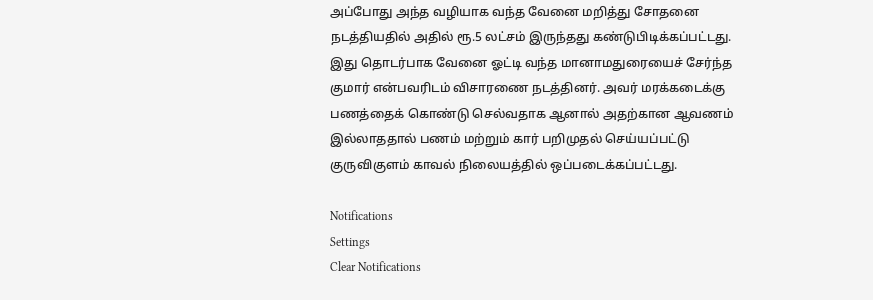அப்போது அந்த வழியாக வந்த வேனை மறித்து சோதனை நடத்தியதில் அதில் ரூ.5 லட்சம் இருந்தது கண்டுபிடிக்கப்பட்டது. இது தொடர்பாக வேனை ஓட்டி வந்த மானாமதுரையைச் சேர்ந்த குமார் என்பவரிடம் விசாரணை நடத்தினர். அவர் மரக்கடைக்கு பணத்தைக் கொண்டு செல்வதாக ஆனால் அதற்கான ஆவணம் இல்லாததால் பணம் மற்றும் கார் பறிமுதல் செய்யப்பட்டு குருவிகுளம் காவல் நிலையத்தில் ஒப்படைக்கப்பட்டது.

Notifications
Settings
Clear Notifications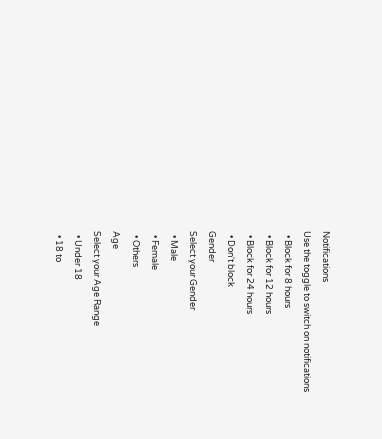Notifications
Use the toggle to switch on notifications
  • Block for 8 hours
  • Block for 12 hours
  • Block for 24 hours
  • Don't block
Gender
Select your Gender
  • Male
  • Female
  • Others
Age
Select your Age Range
  • Under 18
  • 18 to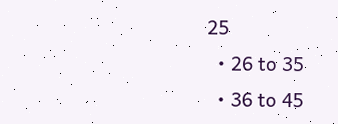25
  • 26 to 35
  • 36 to 45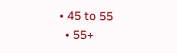• 45 to 55
  • 55+